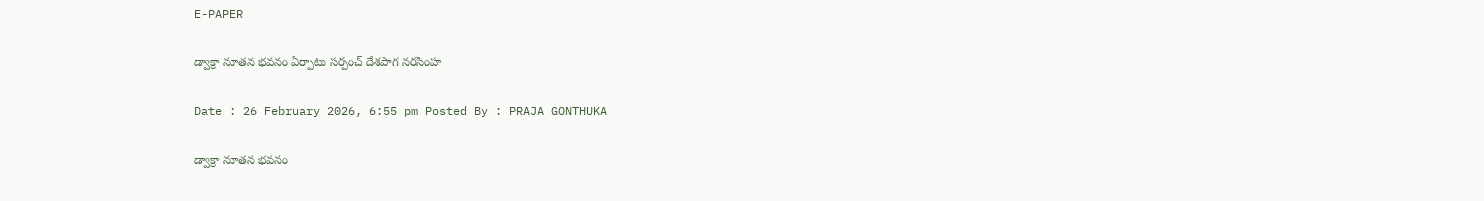E-PAPER

డ్వాక్రా నూతన భవనం ఏర్పాటు సర్పంచ్ దేశపాగ నరసింహ

Date : 26 February 2026, 6:55 pm Posted By : PRAJA GONTHUKA

డ్వాక్రా నూతన భవనం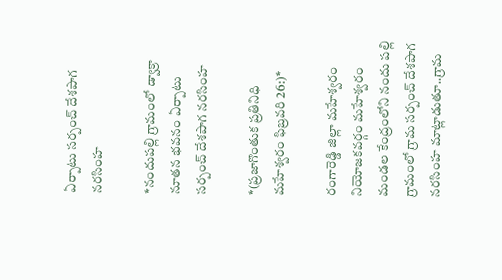ఏర్పాటు సర్పంచ్ దేశపాగ నరసింహ

*నందుపల్లి గ్రామంలో డ్వాక్రా నూతన భవనం ఏర్పాటు సర్పంచ్ దేశపాగ నరసింహ

*(ప్రజాగొంతుక ప్రతినిధి మహేశ్వరం ఫిబ్రవరి 26:)*

రంగారెడ్డి జిల్లా మహేశ్వరం నియోజకవర్గం మహేశ్వరం మండల కేంద్రంలోని నందు పల్లి గ్రామంలో గ్రామ సర్పంచ్ దేశపాగ నరసింహ మాట్లాడుతూ..గ్రామ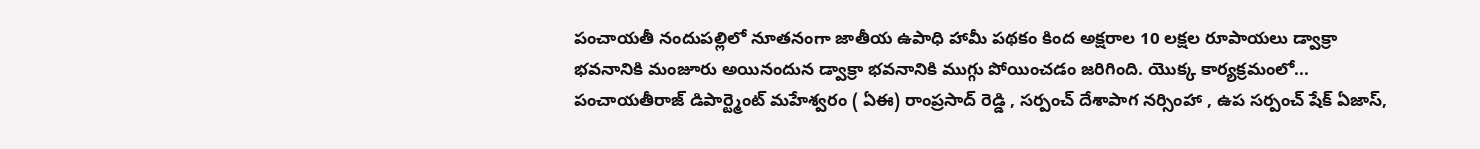పంచాయతీ నందుపల్లిలో నూతనంగా జాతీయ ఉపాధి హామీ పథకం కింద అక్షరాల 10 లక్షల రూపాయలు డ్వాక్రా భవనానికి మంజూరు అయినందున డ్వాక్రా భవనానికి ముగ్గు పోయించడం జరిగింది. యొక్క కార్యక్రమంలో... పంచాయతీరాజ్ డిపార్ట్మెంట్ మహేశ్వరం ( ఏఈ) రాంప్రసాద్ రెడ్డి , సర్పంచ్ దేశాపాగ నర్సింహా , ఉప సర్పంచ్ షేక్ ఏజాస్,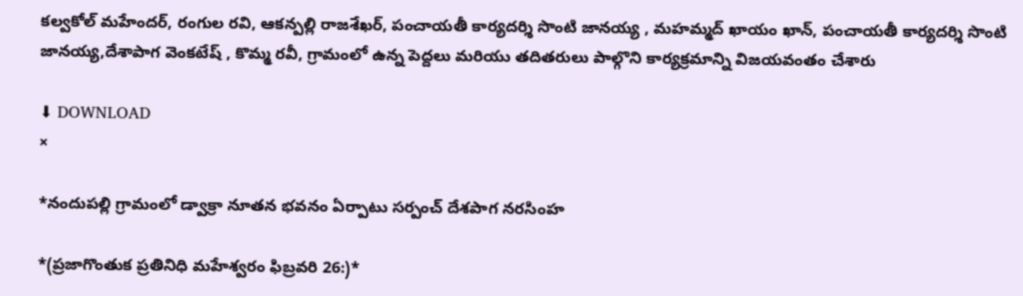కల్వకోల్ మహేందర్, రంగుల రవి, ఆకన్పల్లి రాజశేఖర్, పంచాయతీ కార్యదర్శి సొంటి జానయ్య , మహమ్మద్ ఖాయం ఖాన్, పంచాయతీ కార్యదర్శి సొంటి జానయ్య,దేశాపాగ వెంకటేష్ , కొమ్మ రవీ, గ్రామంలో ఉన్న పెద్దలు మరియు తదితరులు పాల్గొని కార్యక్రమాన్ని విజయవంతం చేశారు

⬇ DOWNLOAD
×

*నందుపల్లి గ్రామంలో డ్వాక్రా నూతన భవనం ఏర్పాటు సర్పంచ్ దేశపాగ నరసింహ

*(ప్రజాగొంతుక ప్రతినిధి మహేశ్వరం ఫిబ్రవరి 26:)*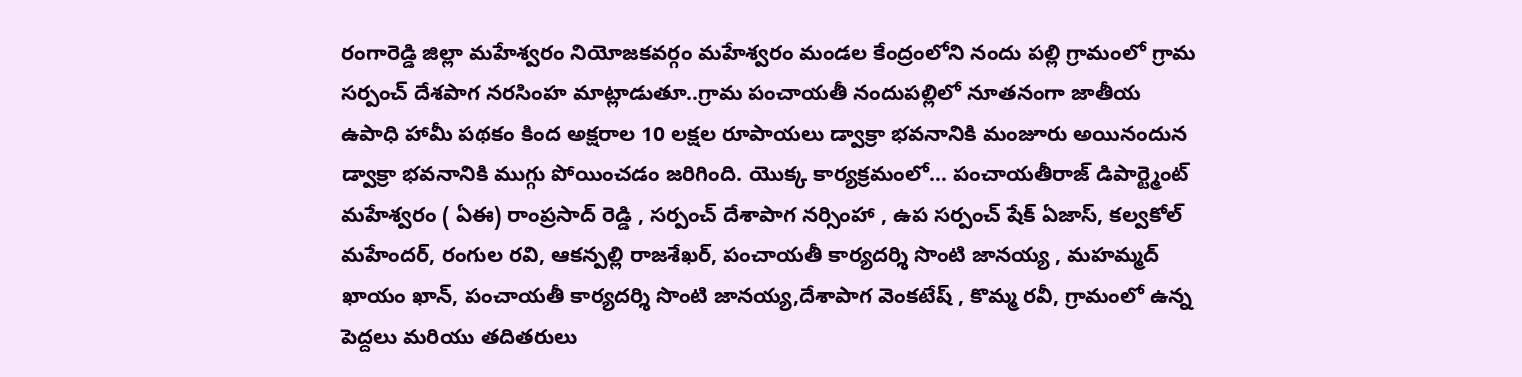రంగారెడ్డి జిల్లా మహేశ్వరం నియోజకవర్గం మహేశ్వరం మండల కేంద్రంలోని నందు పల్లి గ్రామంలో గ్రామ సర్పంచ్ దేశపాగ నరసింహ మాట్లాడుతూ..గ్రామ పంచాయతీ నందుపల్లిలో నూతనంగా జాతీయ ఉపాధి హామీ పథకం కింద అక్షరాల 10 లక్షల రూపాయలు డ్వాక్రా భవనానికి మంజూరు అయినందున డ్వాక్రా భవనానికి ముగ్గు పోయించడం జరిగింది. యొక్క కార్యక్రమంలో… పంచాయతీరాజ్ డిపార్ట్మెంట్ మహేశ్వరం ( ఏఈ) రాంప్రసాద్ రెడ్డి , సర్పంచ్ దేశాపాగ నర్సింహా , ఉప సర్పంచ్ షేక్ ఏజాస్, కల్వకోల్ మహేందర్, రంగుల రవి, ఆకన్పల్లి రాజశేఖర్, పంచాయతీ కార్యదర్శి సొంటి జానయ్య , మహమ్మద్ ఖాయం ఖాన్, పంచాయతీ కార్యదర్శి సొంటి జానయ్య,దేశాపాగ వెంకటేష్ , కొమ్మ రవీ, గ్రామంలో ఉన్న పెద్దలు మరియు తదితరులు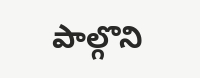పాల్గొని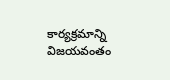కార్యక్రమాన్ని విజయవంతం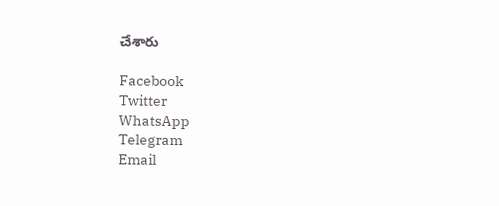చేశారు

Facebook
Twitter
WhatsApp
Telegram
Email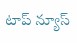టాప్ న్యూస్